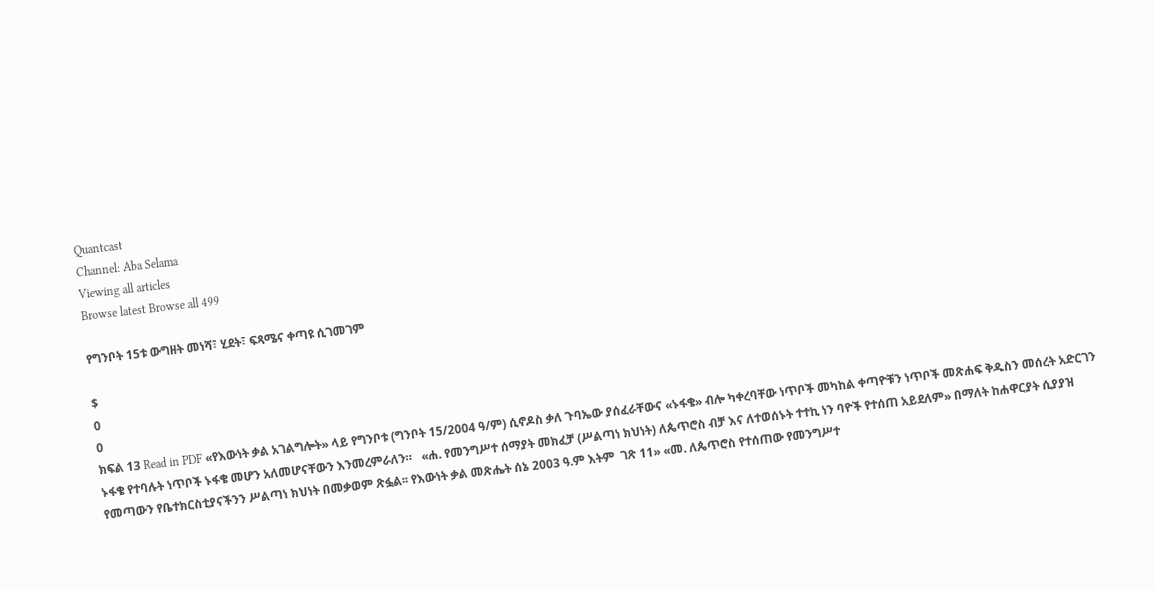Quantcast
Channel: Aba Selama
Viewing all articles
Browse latest Browse all 499

የግንቦት 15ቱ ውግዘት መነሻ፣ ሂደት፣ ፍጻሜና ቀጣዩ ሲገመገም

$
0
0
ክፍል 13 Read in PDF «የእውነት ቃል አገልግሎት» ላይ የግንቦቱ (ግንቦት 15/2004 ዓ/ም) ሲኖዶስ ቃለ ጉባኤው ያሰፈራቸውና «ኑፋቄ» ብሎ ካቀረባቸው ነጥቦች መካከል ቀጣዮቹን ነጥቦች መጽሐፍ ቅዱስን መሰረት አድርገን ኑፋቄ የተባሉት ነጥቦች ኑፋቄ መሆን አለመሆናቸውን እንመረምራለን።   «ሐ. የመንግሥተ ሰማያት መክፈቻ (ሥልጣነ ክህነት) ለጴጥሮስ ብቻ እና ለተወሰኑት ተተኪ ነን ባዮች የተሰጠ አይደለም» በማለት ከሐዋርያት ሲያያዝ የመጣውን የቤተክርስቲያናችንን ሥልጣነ ክህነት በመቃወም ጽፏል፡፡ የእውነት ቃል መጽሔት ሰኔ 2003 ዓ.ም እትም  ገጽ 11» «መ. ለጴጥሮስ የተሰጠው የመንግሥተ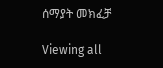ሰማያት መክፈቻ

Viewing all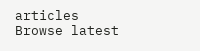articles
Browse latest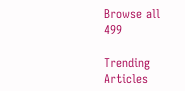Browse all 499

Trending Articles